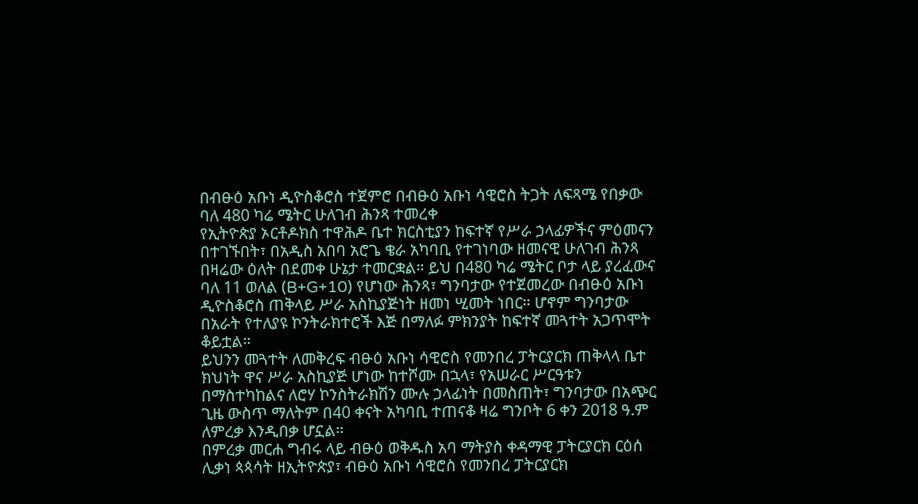በብፁዕ አቡነ ዲዮስቆሮስ ተጀምሮ በብፁዕ አቡነ ሳዊሮስ ትጋት ለፍጻሜ የበቃው ባለ 480 ካሬ ሜትር ሁለገብ ሕንጻ ተመረቀ
የኢትዮጵያ ኦርቶዶክስ ተዋሕዶ ቤተ ክርስቲያን ከፍተኛ የሥራ ኃላፊዎችና ምዕመናን በተገኙበት፣ በአዲስ አበባ አሮጌ ቄራ አካባቢ የተገነባው ዘመናዊ ሁለገብ ሕንጻ በዛሬው ዕለት በደመቀ ሁኔታ ተመርቋል። ይህ በ480 ካሬ ሜትር ቦታ ላይ ያረፈውና ባለ 11 ወለል (B+G+10) የሆነው ሕንጻ፣ ግንባታው የተጀመረው በብፁዕ አቡነ ዲዮስቆሮስ ጠቅላይ ሥራ አስኪያጅነት ዘመነ ሢመት ነበር። ሆኖም ግንባታው በአራት የተለያዩ ኮንትራክተሮች እጅ በማለፉ ምክንያት ከፍተኛ መጓተት አጋጥሞት ቆይቷል።
ይህንን መጓተት ለመቅረፍ ብፁዕ አቡነ ሳዊሮስ የመንበረ ፓትርያርክ ጠቅላላ ቤተ ክህነት ዋና ሥራ አስኪያጅ ሆነው ከተሾሙ በኋላ፣ የአሠራር ሥርዓቱን በማስተካከልና ለሮሃ ኮንስትራክሽን ሙሉ ኃላፊነት በመስጠት፣ ግንባታው በአጭር ጊዜ ውስጥ ማለትም በ40 ቀናት አካባቢ ተጠናቆ ዛሬ ግንቦት 6 ቀን 2018 ዓ.ም ለምረቃ እንዲበቃ ሆኗል።
በምረቃ መርሐ ግብሩ ላይ ብፁዕ ወቅዱስ አባ ማትያስ ቀዳማዊ ፓትርያርክ ርዕሰ ሊቃነ ጳጳሳት ዘኢትዮጵያ፣ ብፁዕ አቡነ ሳዊሮስ የመንበረ ፓትርያርክ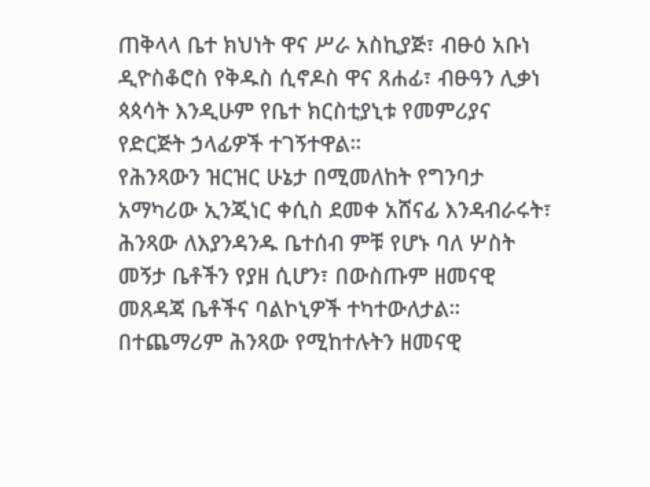ጠቅላላ ቤተ ክህነት ዋና ሥራ አስኪያጅ፣ ብፁዕ አቡነ ዲዮስቆሮስ የቅዱስ ሲኖዶስ ዋና ጸሐፊ፣ ብፁዓን ሊቃነ ጳጳሳት እንዲሁም የቤተ ክርስቲያኒቱ የመምሪያና የድርጅት ኃላፊዎች ተገኝተዋል።
የሕንጻውን ዝርዝር ሁኔታ በሚመለከት የግንባታ አማካሪው ኢንጂነር ቀሲስ ደመቀ አሸናፊ እንዳብራሩት፣ ሕንጻው ለእያንዳንዱ ቤተሰብ ምቹ የሆኑ ባለ ሦስት መኝታ ቤቶችን የያዘ ሲሆን፣ በውስጡም ዘመናዊ መጸዳጃ ቤቶችና ባልኮኒዎች ተካተውለታል። በተጨማሪም ሕንጻው የሚከተሉትን ዘመናዊ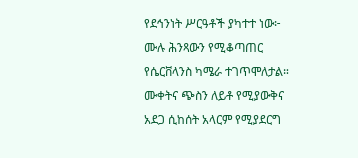የደኅንነት ሥርዓቶች ያካተተ ነው፦
ሙሉ ሕንጻውን የሚቆጣጠር የሴርቨላንስ ካሜራ ተገጥሞለታል።
ሙቀትና ጭስን ለይቶ የሚያውቅና አደጋ ሲከሰት አላርም የሚያደርግ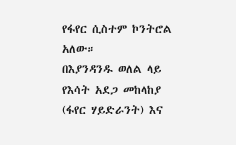የፋየር ሲስተም ኮንትሮል አለው።
በእያንዳንዱ ወለል ላይ የእሳት አደጋ መከላከያ (ፋየር ሃይድራንት) እና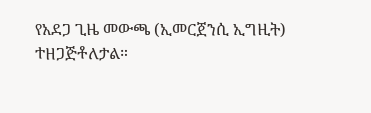የአደጋ ጊዜ መውጫ (ኢመርጀንሲ ኢግዚት) ተዘጋጅቶለታል።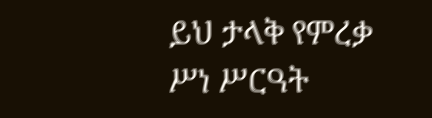ይህ ታላቅ የምረቃ ሥነ ሥርዓት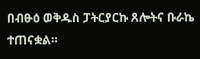በብፁዕ ወቅዱስ ፓትርያርኩ ጸሎትና ቡራኬ ተጠናቋል።